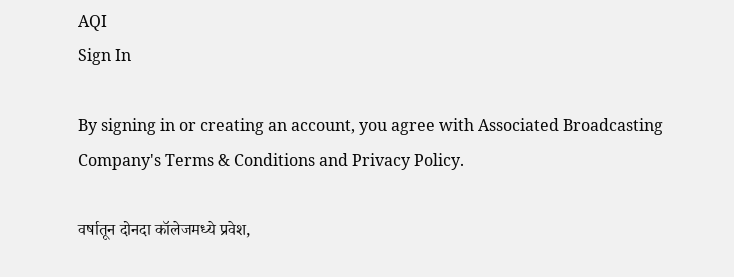AQI
Sign In

By signing in or creating an account, you agree with Associated Broadcasting Company's Terms & Conditions and Privacy Policy.

वर्षातून दोनदा कॉलेजमध्ये प्रवेश,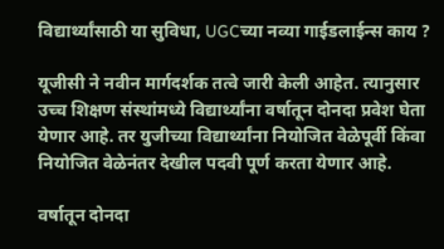विद्यार्थ्यांसाठी या सुविधा, UGCच्या नव्या गाईडलाईन्स काय ?

यूजीसी ने नवीन मार्गदर्शक तत्वे जारी केली आहेत. त्यानुसार उच्च शिक्षण संस्थांमध्ये विद्यार्थ्यांना वर्षातून दोनदा प्रवेश घेता येणार आहे. तर युजीच्या विद्यार्थ्यांना नियोजित वेळेपूर्वी किंवा नियोजित वेळेनंतर देखील पदवी पूर्ण करता येणार आहे.

वर्षातून दोनदा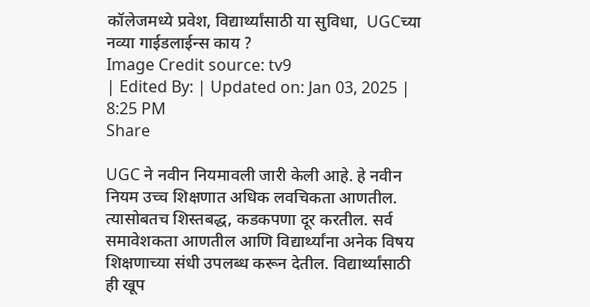कॉलेजमध्ये प्रवेश, विद्यार्थ्यांसाठी या सुविधा,  UGCच्या नव्या गाईडलाईन्स काय ?
Image Credit source: tv9
| Edited By: | Updated on: Jan 03, 2025 | 8:25 PM
Share

UGC ने नवीन नियमावली जारी केली आहे. हे नवीन नियम उच्च शिक्षणात अधिक लवचिकता आणतील. त्यासोबतच शिस्तबद्ध, कडकपणा दूर करतील. सर्व समावेशकता आणतील आणि विद्यार्थ्यांना अनेक विषय शिक्षणाच्या संधी उपलब्ध करून देतील. विद्यार्थ्यांसाठी ही खूप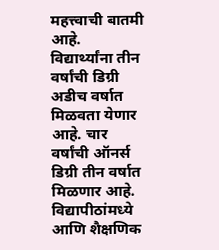महत्त्वाची बातमी आहे. विद्यार्थ्यांना तीन वर्षांची डिग्री अडीच वर्षात मिळवता येणार आहे. चार वर्षांची ऑनर्स डिग्री तीन वर्षात मिळणार आहे. विद्यापीठांमध्ये आणि शैक्षणिक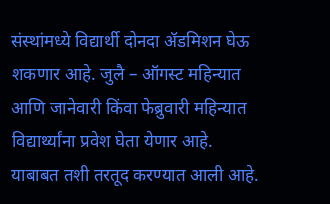संस्थांमध्ये विद्यार्थी दोनदा ॲडमिशन घेऊ शकणार आहे. जुलै – ऑगस्ट महिन्यात आणि जानेवारी किंवा फेब्रुवारी महिन्यात विद्यार्थ्यांना प्रवेश घेता येणार आहे. याबाबत तशी तरतूद करण्यात आली आहे.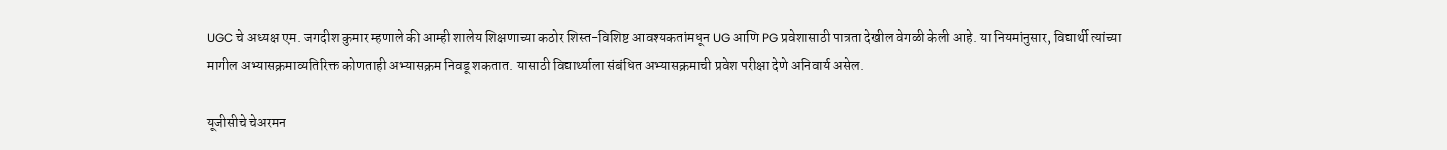UGC चे अध्यक्ष एम. जगदीश कुमार म्हणाले की आम्ही शालेय शिक्षणाच्या कठोर शिस्त-विशिष्ट आवश्यकतांमधून UG आणि PG प्रवेशासाठी पात्रता देखील वेगळी केली आहे. या नियमांनुसार, विद्यार्थी त्यांच्या मागील अभ्यासक्रमाव्यतिरिक्त कोणताही अभ्यासक्रम निवडू शकतात. यासाठी विद्यार्थ्याला संबंधित अभ्यासक्रमाची प्रवेश परीक्षा देणे अनिवार्य असेल.

यूजीसीचे चेअरमन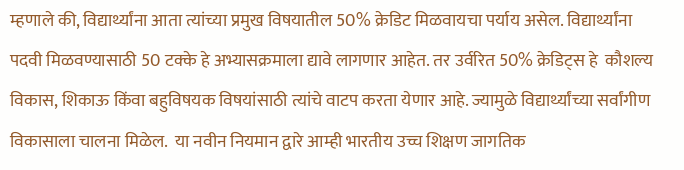म्हणाले की, विद्यार्थ्यांना आता त्यांच्या प्रमुख विषयातील 50% क्रेडिट मिळवायचा पर्याय असेल. विद्यार्थ्यांना पदवी मिळवण्यासाठी 50 टक्के हे अभ्यासक्रमाला द्यावे लागणार आहेत. तर उर्वरित 50% क्रेडिट्स हे  कौशल्य विकास, शिकाऊ किंवा बहुविषयक विषयांसाठी त्यांचे वाटप करता येणार आहे. ज्यामुळे विद्यार्थ्यांच्या सर्वांगीण विकासाला चालना मिळेल.  या नवीन नियमान द्वारे आम्ही भारतीय उच्च शिक्षण जागतिक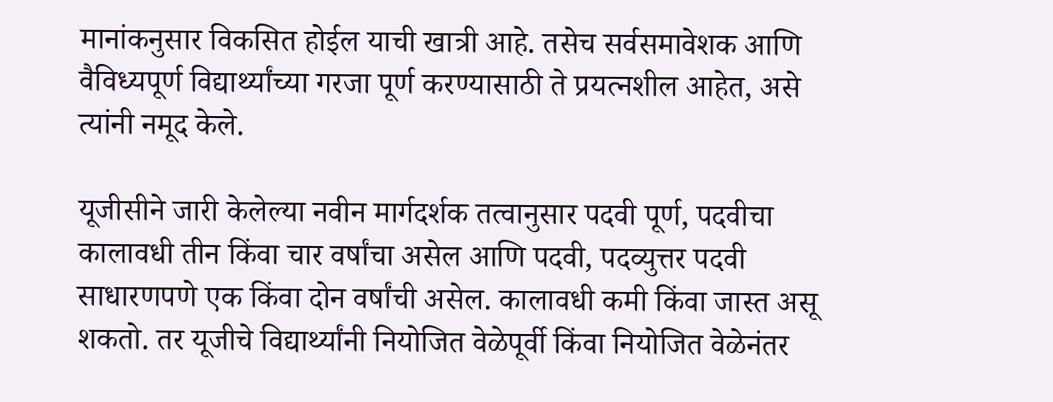मानांकनुसार विकसित होईल याची खात्री आहे. तसेच सर्वसमावेशक आणि वैविध्यपूर्ण विद्यार्थ्यांच्या गरजा पूर्ण करण्यासाठी ते प्रयत्नशील आहेत, असे त्यांनी नमूद केले.

यूजीसीने जारी केलेल्या नवीन मार्गदर्शक तत्वानुसार पदवी पूर्ण, पदवीचा कालावधी तीन किंवा चार वर्षांचा असेल आणि पदवी, पदव्युत्तर पदवी साधारणपणे एक किंवा दोन वर्षांची असेल. कालावधी कमी किंवा जास्त असू शकतो. तर यूजीचे विद्यार्थ्यांनी नियोजित वेळेपूर्वी किंवा नियोजित वेळेनंतर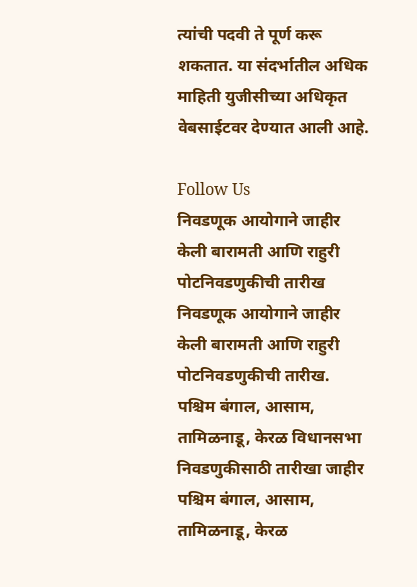त्यांची पदवी ते पूर्ण करू शकतात. या संदर्भातील अधिक माहिती युजीसीच्या अधिकृत वेबसाईटवर देण्यात आली आहे.

Follow Us
निवडणूक आयोगाने जाहीर केली बारामती आणि राहुरी पोटनिवडणुकीची तारीख
निवडणूक आयोगाने जाहीर केली बारामती आणि राहुरी पोटनिवडणुकीची तारीख.
पश्चिम बंगाल, आसाम, तामिळनाडू, केरळ विधानसभा निवडणुकीसाठी तारीखा जाहीर
पश्चिम बंगाल, आसाम, तामिळनाडू, केरळ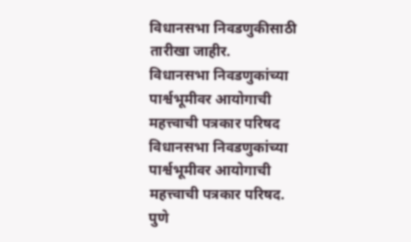विधानसभा निवडणुकीसाठी तारीखा जाहीर.
विधानसभा निवडणुकांच्या पार्श्वभूमीवर आयोगाची महत्त्वाची पत्रकार परिषद
विधानसभा निवडणुकांच्या पार्श्वभूमीवर आयोगाची महत्त्वाची पत्रकार परिषद.
पुणे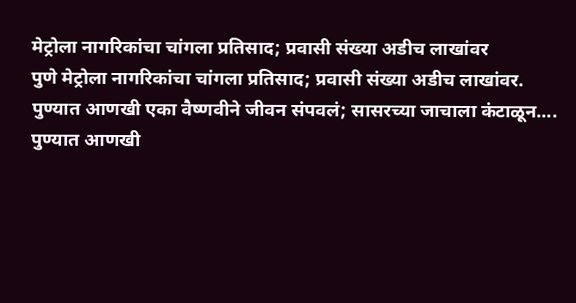मेट्रोला नागरिकांचा चांगला प्रतिसाद; प्रवासी संख्या अडीच लाखांवर
पुणे मेट्रोला नागरिकांचा चांगला प्रतिसाद; प्रवासी संख्या अडीच लाखांवर.
पुण्यात आणखी एका वैष्णवीने जीवन संपवलं; सासरच्या जाचाला कंटाळून....
पुण्यात आणखी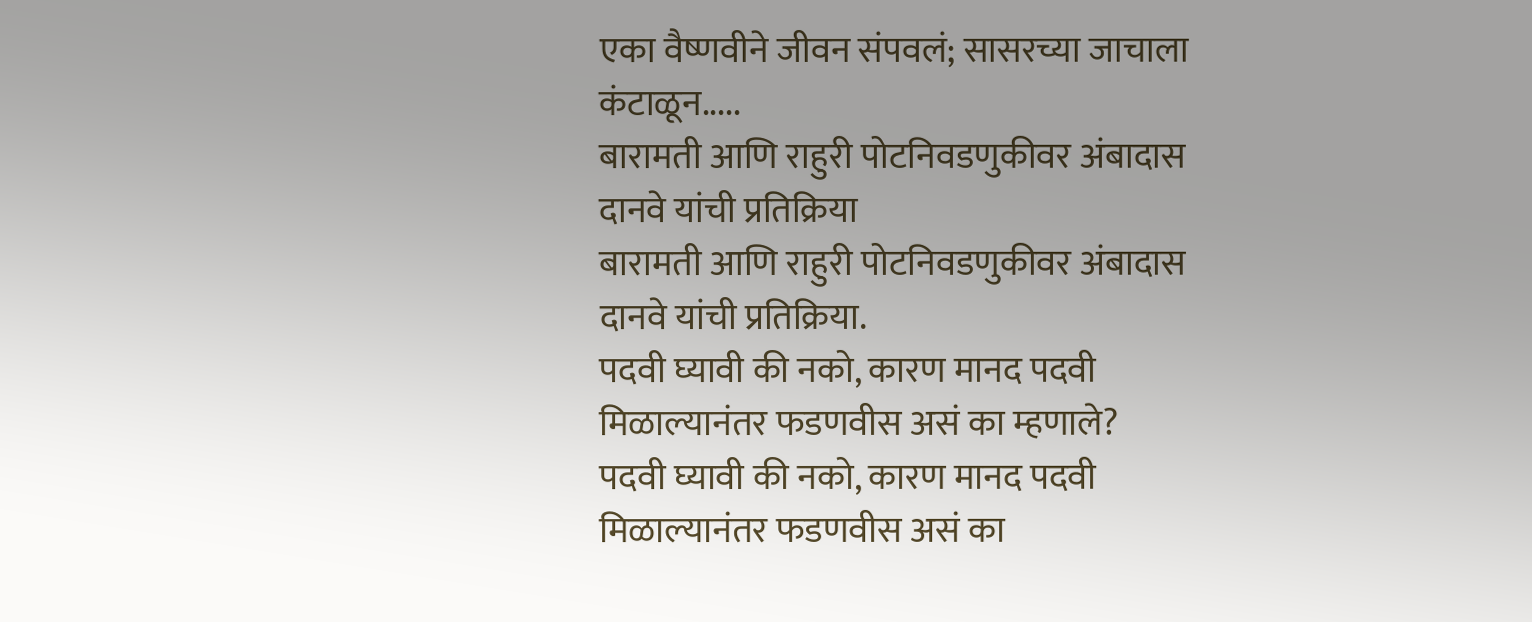एका वैष्णवीने जीवन संपवलं; सासरच्या जाचाला कंटाळून.....
बारामती आणि राहुरी पोटनिवडणुकीवर अंबादास दानवे यांची प्रतिक्रिया
बारामती आणि राहुरी पोटनिवडणुकीवर अंबादास दानवे यांची प्रतिक्रिया.
पदवी घ्यावी की नको, कारण मानद पदवी मिळाल्यानंतर फडणवीस असं का म्हणाले?
पदवी घ्यावी की नको, कारण मानद पदवी मिळाल्यानंतर फडणवीस असं का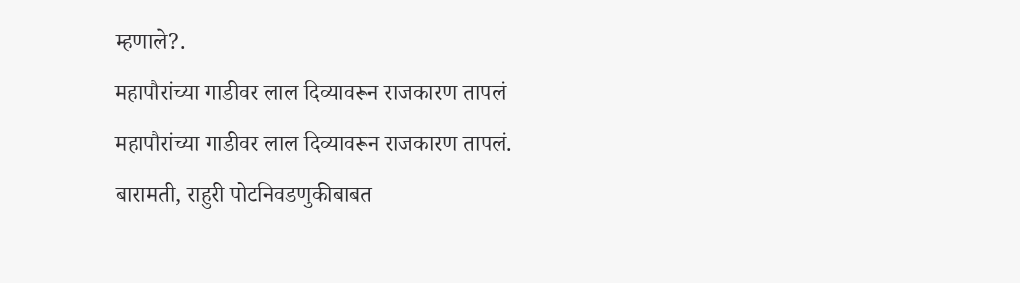म्हणाले?.
महापौरांच्या गाडीवर लाल दिव्यावरून राजकारण तापलं
महापौरांच्या गाडीवर लाल दिव्यावरून राजकारण तापलं.
बारामती, राहुरी पोटनिवडणुकीबाबत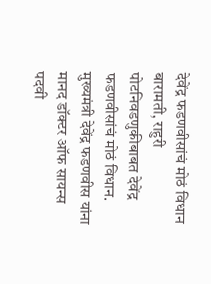देवेंद्र फडणवीसांचं मोठं विधान
बारामती, राहुरी पोटनिवडणुकीबाबत देवेंद्र फडणवीसांचं मोठं विधान.
मुख्यमंत्री देवेंद्र फडणवीस यांना मानद डॉक्टर ऑफ सायन्स पदवी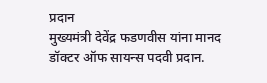प्रदान
मुख्यमंत्री देवेंद्र फडणवीस यांना मानद डॉक्टर ऑफ सायन्स पदवी प्रदान.